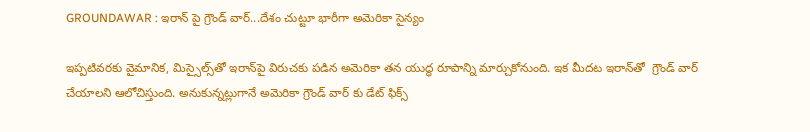GROUNDAWAR : ఇరాన్‌ పై గ్రౌండ్‌ వార్‌...దేశం చుట్టూ భారీగా అమెరికా సైన్యం

ఇప్పటివరకు వైమానిక, మిస్సైల్స్‌తో ఇరాన్‌పై విరుచకు పడిన అమెరికా తన యుద్ధ రూపాన్ని మార్చుకోనుంది. ఇక మీదట ఇరాన్‌తో  గ్రౌండ్‌ వార్‌ చేయాలని ఆలోచిస్తుంది. అనుకున్నట్లుగానే అమెరికా గ్రౌండ్‌ వార్‌ కు డేట్ ఫిక్స్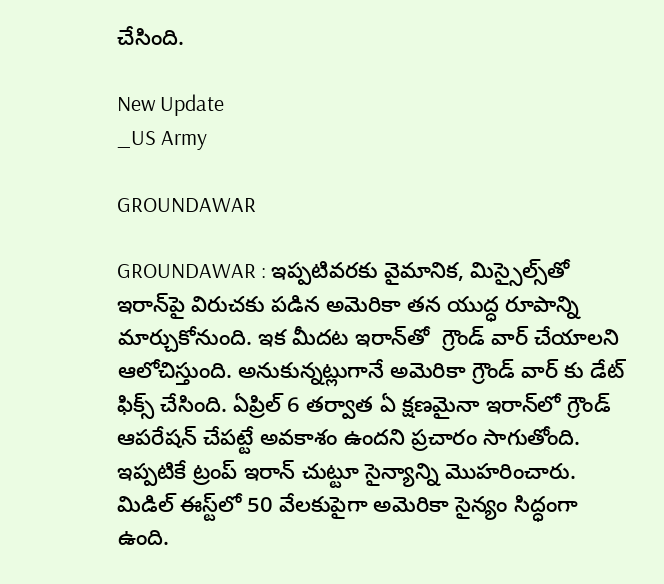చేసింది.

New Update
_US Army

GROUNDAWAR

GROUNDAWAR : ఇప్పటివరకు వైమానిక, మిస్సైల్స్‌తో ఇరాన్‌పై విరుచకు పడిన అమెరికా తన యుద్ధ రూపాన్ని మార్చుకోనుంది. ఇక మీదట ఇరాన్‌తో  గ్రౌండ్‌ వార్‌ చేయాలని ఆలోచిస్తుంది. అనుకున్నట్లుగానే అమెరికా గ్రౌండ్‌ వార్‌ కు డేట్ ఫిక్స్ చేసింది. ఏప్రిల్ 6 తర్వాత ఏ క్షణమైనా ఇరాన్‌లో గ్రౌండ్ ఆపరేషన్ చేపట్టే అవకాశం ఉందని ప్రచారం సాగుతోంది. ఇప్పటికే ట్రంప్‌ ఇరాన్ చుట్టూ సైన్యాన్ని మొహరించారు. మిడిల్‌ ఈస్ట్‌లో 50 వేలకుపైగా అమెరికా సైన్యం సిద్ధంగా ఉంది.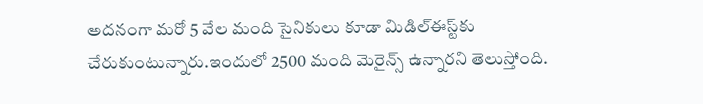అదనంగా మరో 5 వేల మంది సైనికులు కూడా మిడిల్‌ఈస్ట్‌కు చేరుకుంటున్నారు.ఇందులో 2500 మంది మెరైన్స్ ఉన్నారని తెలుస్తోంది.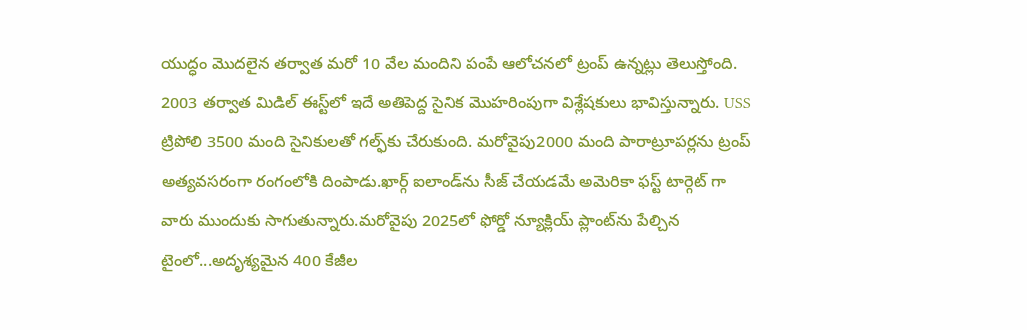యుద్ధం మొదలైన తర్వాత మరో 10 వేల మందిని పంపే ఆలోచనలో ట్రంప్ ఉన్నట్లు తెలుస్తోంది. 2003 తర్వాత మిడిల్‌ ఈస్ట్‌లో ఇదే అతిపెద్ద సైనిక మొహరింపుగా విశ్లేషకులు భావిస్తున్నారు. USS ట్రిపోలి 3500 మంది సైనికులతో గల్ఫ్‌కు చేరుకుంది. మరోవైపు2000 మంది పారాట్రూపర్లను ట్రంప్‌ అత్యవసరంగా రంగంలోకి దింపాడు.ఖార్గ్ ఐలాండ్‌ను సీజ్ చేయడమే అమెరికా ఫస్ట్ టార్గెట్ గా వారు ముందుకు సాగుతున్నారు.మరోవైపు 2025లో ఫోర్డో న్యూక్లియ్ ప్లాంట్‌ను పేల్చిన టైంలో...అదృశ్యమైన 400 కేజీల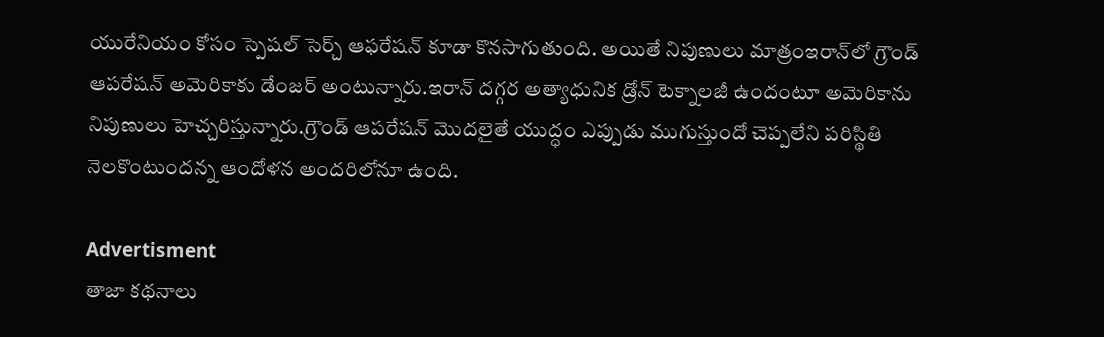యురేనియం కోసం స్పెషల్ సెర్చ్ ఆఫరేషన్ కూడా కొనసాగుతుంది. అయితే నిపుణులు మాత్రంఇరాన్‌లో గ్రౌండ్ ఆపరేషన్‌ అమెరికాకు డేంజర్ అంటున్నారు.ఇరాన్ దగ్గర అత్యాధునిక డ్రోన్ టెక్నాలజీ ఉందంటూ అమెరికాను నిపుణులు హెచ్చరిస్తున్నారు.గ్రౌండ్ ఆపరేషన్ మొదలైతే యుద్ధం ఎప్పుడు ముగుస్తుందో చెప్పలేని పరిస్థితి నెలకొంటుందన్న ఆందోళన అందరిలోనూ ఉంది.

Advertisment
తాజా కథనాలు